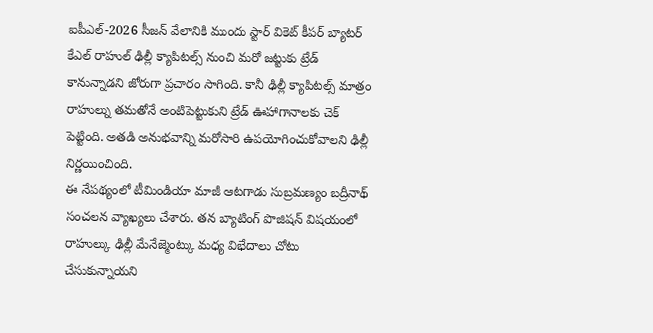ఐపీఎల్-2026 సీజన్ వేలానికి ముందు స్టార్ వికెట్ కీపర్ బ్యాటర్ కేఎల్ రాహుల్ ఢిల్లీ క్యాపిటల్స్ నుంచి మరో జట్టుకు ట్రేడ్ కానున్నాడని జోరుగా ప్రచారం సాగింది. కానీ ఢిల్లీ క్యాపిటల్స్ మాత్రం రాహుల్ను తమతోనే అంటిపెట్టుకుని ట్రేడ్ ఊహాగానాలకు చెక్ పెట్టింది. అతడి అనుభవాన్ని మరోసారి ఉపయోగించుకోవాలని ఢిల్లీ నిర్ణయించింది.
ఈ నేపథ్యంలో టీమిండియా మాజీ ఆటగాడు సుబ్రమణ్యం బద్రీనాథ్ సంచలన వ్యాఖ్యలు చేశారు. తన బ్యాటింగ్ పొజిషన్ విషయంలో రాహుల్కు ఢిల్లీ మేనేజ్మెంట్కు మధ్య విభేదాలు చోటు చేసుకున్నాయని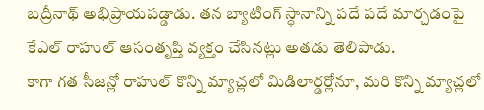బద్రీనాథ్ అభిప్రాయపడ్డాడు. తన బ్యాటింగ్ స్ధానాన్ని పదే పదే మార్చడంపై కేఎల్ రాహుల్ ఆసంతృప్తి వ్యక్తం చేసినట్లు అతడు తెలిపాడు.
కాగా గత సీజన్లో రాహుల్ కొన్ని మ్యాచ్లలో మిడిలార్డర్లోనూ, మరి కొన్ని మ్యాచ్లలో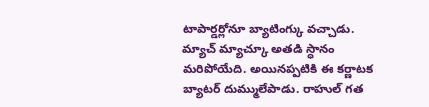టాపార్డర్లోనూ బ్యాటింగ్కు వచ్చాడు. మ్యాచ్ మ్యాచ్కూ అతడి స్ధానం మరిపోయేది. అయినప్పటికి ఈ కర్ణాటక బ్యాటర్ దుమ్ములేపాడు. రాహుల్ గత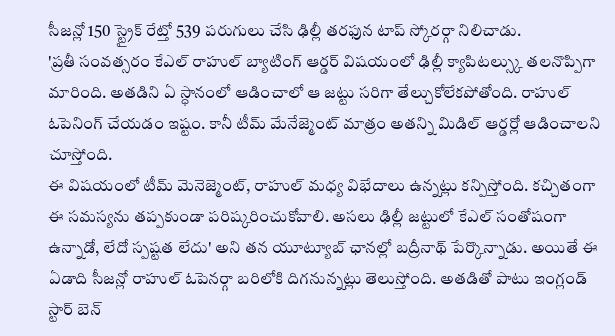సీజన్లో 150 స్ట్రైక్ రేట్తో 539 పరుగులు చేసి ఢిల్లీ తరఫున టాప్ స్కోరర్గా నిలిచాడు.
'ప్రతీ సంవత్సరం కేఎల్ రాహుల్ బ్యాటింగ్ ఆర్డర్ విషయంలో ఢిల్లీ క్యాపిటల్స్కు తలనొప్పిగా మారింది. అతడిని ఏ స్ధానంలో ఆడించాలో ఆ జట్టు సరిగా తేల్చుకోలేకపోతోంది. రాహుల్ ఓపెనింగ్ చేయడం ఇష్టం. కానీ టీమ్ మేనేజ్మెంట్ మాత్రం అతన్ని మిడిల్ ఆర్డర్లో ఆడించాలని చూస్తోంది.
ఈ విషయంలో టీమ్ మెనెజ్మెంట్, రాహుల్ మధ్య విభేదాలు ఉన్నట్లు కన్పిస్తోంది. కచ్చితంగా ఈ సమస్యను తప్పకుండా పరిష్కరించుకోవాలి. అసలు ఢిల్లీ జట్టులో కేఎల్ సంతోషంగా ఉన్నాడో, లేదో స్పష్టత లేదు' అని తన యూట్యూబ్ ఛానల్లో బద్రీనాథ్ పేర్కొన్నాడు. అయితే ఈ ఏడాది సీజన్లో రాహుల్ ఓపెనర్గా బరిలోకి దిగనున్నట్లు తెలుస్తోంది. అతడితో పాటు ఇంగ్లండ్ స్టార్ బెన్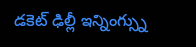డకెట్ ఢిల్లీ ఇన్నింగ్స్ను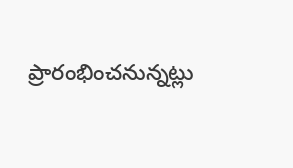ప్రారంభించనున్నట్లు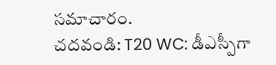సమాచారం.
చదవండి: T20 WC: డీఎస్పీగా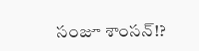సంజూ శాంసన్!?